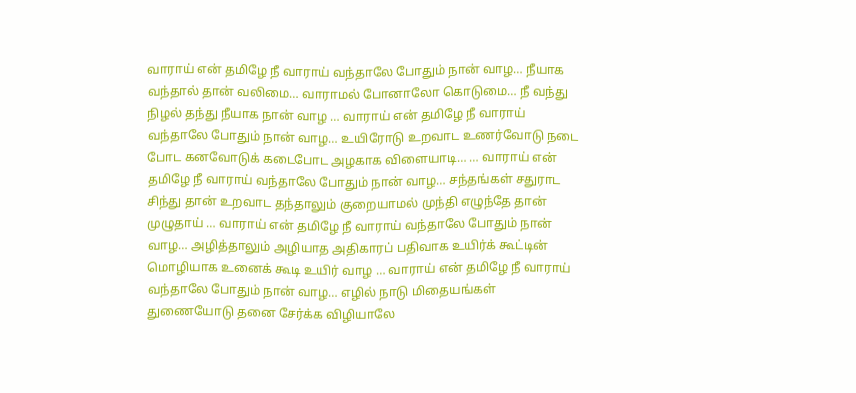வாராய் என் தமிழே நீ வாராய் வந்தாலே போதும் நான் வாழ… நீயாக வந்தால் தான் வலிமை… வாராமல் போனாலோ கொடுமை… நீ வந்து நிழல் தந்து நீயாக நான் வாழ … வாராய் என் தமிழே நீ வாராய் வந்தாலே போதும் நான் வாழ… உயிரோடு உறவாட உணர்வோடு நடை போட கனவோடுக் கடைபோட அழகாக விளையாடி… … வாராய் என் தமிழே நீ வாராய் வந்தாலே போதும் நான் வாழ… சந்தங்கள் சதுராட சிந்து தான் உறவாட தந்தாலும் குறையாமல் முந்தி எழுந்தே தான் முழுதாய் … வாராய் என் தமிழே நீ வாராய் வந்தாலே போதும் நான் வாழ… அழித்தாலும் அழியாத அதிகாரப் பதிவாக உயிர்க் கூட்டின் மொழியாக உனைக் கூடி உயிர் வாழ … வாராய் என் தமிழே நீ வாராய் வந்தாலே போதும் நான் வாழ… எழில் நாடு மிதையங்கள் துணையோடு தனை சேர்க்க விழியாலே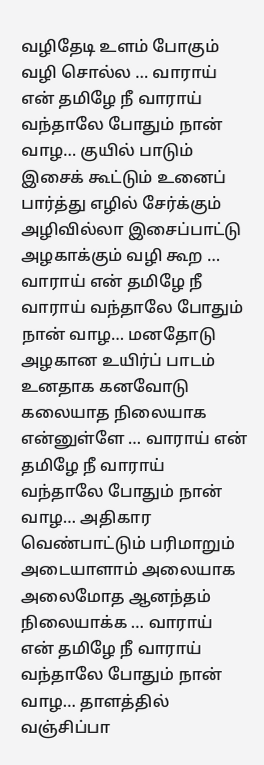வழிதேடி உளம் போகும் வழி சொல்ல … வாராய் என் தமிழே நீ வாராய் வந்தாலே போதும் நான் வாழ… குயில் பாடும் இசைக் கூட்டும் உனைப் பார்த்து எழில் சேர்க்கும் அழிவில்லா இசைப்பாட்டு அழகாக்கும் வழி கூற … வாராய் என் தமிழே நீ வாராய் வந்தாலே போதும் நான் வாழ… மனதோடு அழகான உயிர்ப் பாடம் உனதாக கனவோடு கலையாத நிலையாக என்னுள்ளே … வாராய் என் தமிழே நீ வாராய் வந்தாலே போதும் நான் வாழ… அதிகார வெண்பாட்டும் பரிமாறும் அடையாளாம் அலையாக அலைமோத ஆனந்தம் நிலையாக்க … வாராய் என் தமிழே நீ வாராய் வந்தாலே போதும் நான் வாழ… தாளத்தில் வஞ்சிப்பா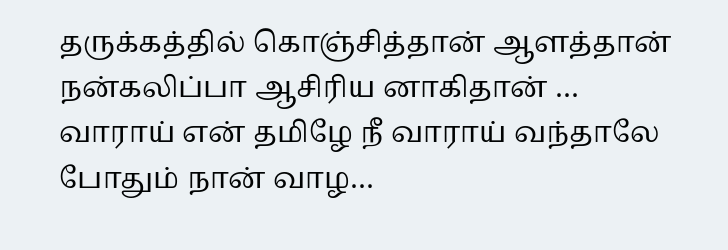தருக்கத்தில் கொஞ்சித்தான் ஆளத்தான் நன்கலிப்பா ஆசிரிய னாகிதான் … வாராய் என் தமிழே நீ வாராய் வந்தாலே போதும் நான் வாழ…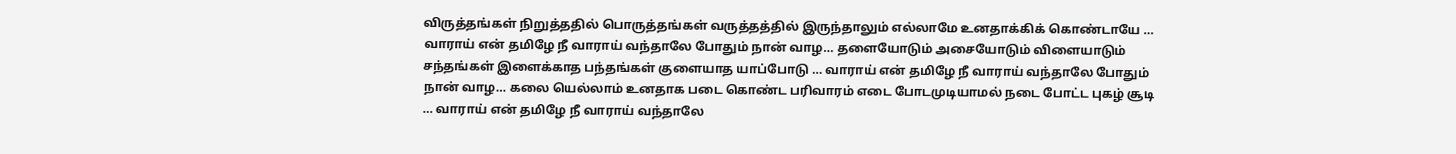விருத்தங்கள் நிறுத்ததில் பொருத்தங்கள் வருத்தத்தில் இருந்தாலும் எல்லாமே உனதாக்கிக் கொண்டாயே … வாராய் என் தமிழே நீ வாராய் வந்தாலே போதும் நான் வாழ… தளையோடும் அசையோடும் விளையாடும் சந்தங்கள் இளைக்காத பந்தங்கள் குளையாத யாப்போடு … வாராய் என் தமிழே நீ வாராய் வந்தாலே போதும் நான் வாழ… கலை யெல்லாம் உனதாக படை கொண்ட பரிவாரம் எடை போடமுடியாமல் நடை போட்ட புகழ் சூடி … வாராய் என் தமிழே நீ வாராய் வந்தாலே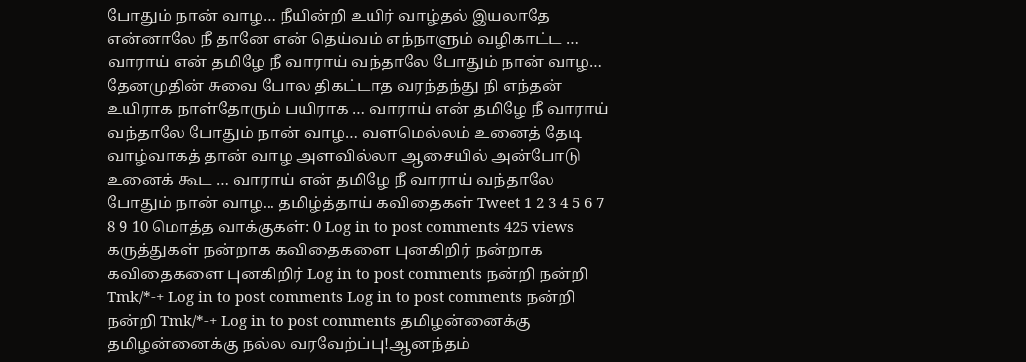போதும் நான் வாழ… நீயின்றி உயிர் வாழ்தல் இயலாதே என்னாலே நீ தானே என் தெய்வம் எந்நாளும் வழிகாட்ட … வாராய் என் தமிழே நீ வாராய் வந்தாலே போதும் நான் வாழ… தேனமுதின் சுவை போல திகட்டாத வரந்தந்து நி எந்தன் உயிராக நாள்தோரும் பயிராக … வாராய் என் தமிழே நீ வாராய் வந்தாலே போதும் நான் வாழ… வளமெல்லம் உனைத் தேடி வாழ்வாகத் தான் வாழ அளவில்லா ஆசையில் அன்போடு உனைக் கூட … வாராய் என் தமிழே நீ வாராய் வந்தாலே போதும் நான் வாழ... தமிழ்த்தாய் கவிதைகள் Tweet 1 2 3 4 5 6 7 8 9 10 மொத்த வாக்குகள்: 0 Log in to post comments 425 views கருத்துகள் நன்றாக கவிதைகளை புனகிறிர் நன்றாக கவிதைகளை புனகிறிர் Log in to post comments நன்றி நன்றி Tmk/*-+ Log in to post comments Log in to post comments நன்றி நன்றி Tmk/*-+ Log in to post comments தமிழன்னைக்கு தமிழன்னைக்கு நல்ல வரவேற்ப்பு!ஆனந்தம்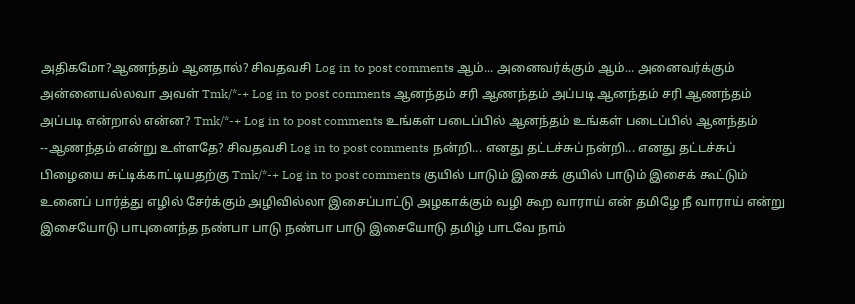அதிகமோ?ஆணந்தம் ஆனதால்? சிவதவசி Log in to post comments ஆம்... அனைவர்க்கும் ஆம்... அனைவர்க்கும் அன்னையல்லவா அவள் Tmk/*-+ Log in to post comments ஆனந்தம் சரி ஆணந்தம் அப்படி ஆனந்தம் சரி ஆணந்தம் அப்படி என்றால் என்ன? Tmk/*-+ Log in to post comments உங்கள் படைப்பில் ஆனந்தம் உங்கள் படைப்பில் ஆனந்தம் --ஆணந்தம் என்று உள்ளதே? சிவதவசி Log in to post comments நன்றி... எனது தட்டச்சுப் நன்றி... எனது தட்டச்சுப் பிழையை சுட்டிக்காட்டியதற்கு Tmk/*-+ Log in to post comments குயில் பாடும் இசைக் குயில் பாடும் இசைக் கூட்டும் உனைப் பார்த்து எழில் சேர்க்கும் அழிவில்லா இசைப்பாட்டு அழகாக்கும் வழி கூற வாராய் என் தமிழே நீ வாராய் என்று இசையோடு பாபுனைந்த நண்பா பாடு நண்பா பாடு இசையோடு தமிழ் பாடவே நாம்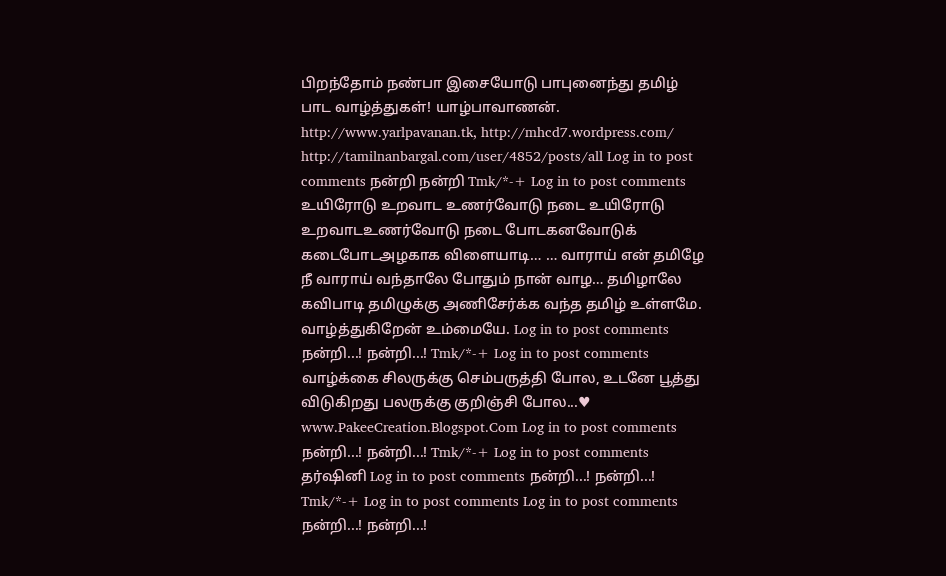பிறந்தோம் நண்பா இசையோடு பாபுனைந்து தமிழ் பாட வாழ்த்துகள்! யாழ்பாவாணன். http://www.yarlpavanan.tk, http://mhcd7.wordpress.com/ http://tamilnanbargal.com/user/4852/posts/all Log in to post comments நன்றி நன்றி Tmk/*-+ Log in to post comments உயிரோடு உறவாட உணர்வோடு நடை உயிரோடு உறவாடஉணர்வோடு நடை போடகனவோடுக் கடைபோடஅழகாக விளையாடி… … வாராய் என் தமிழே நீ வாராய் வந்தாலே போதும் நான் வாழ… தமிழாலே கவிபாடி தமிழுக்கு அணிசேர்க்க வந்த தமிழ் உள்ளமே. வாழ்த்துகிறேன் உம்மையே. Log in to post comments நன்றி...! நன்றி...! Tmk/*-+ Log in to post comments வாழ்க்கை சிலருக்கு செம்பருத்தி போல, உடனே பூத்து விடுகிறது பலருக்கு குறிஞ்சி போல...♥ www.PakeeCreation.Blogspot.Com Log in to post comments நன்றி...! நன்றி...! Tmk/*-+ Log in to post comments தர்ஷினி Log in to post comments நன்றி...! நன்றி...! Tmk/*-+ Log in to post comments Log in to post comments நன்றி...! நன்றி...!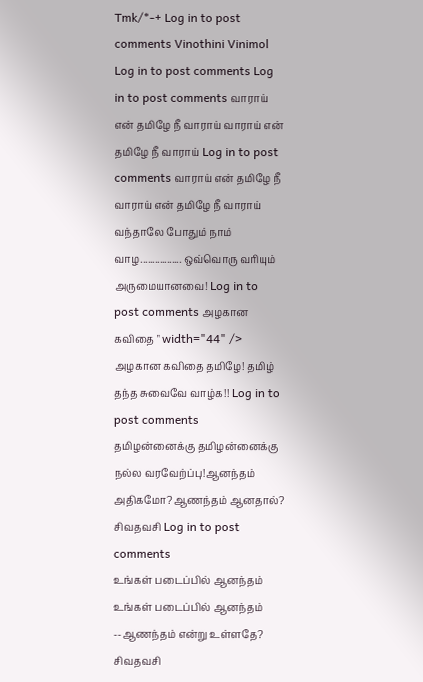Tmk/*-+ Log in to post comments Vinothini Vinimol Log in to post comments Log in to post comments வாராய் என் தமிழே நீ வாராய் வாராய் என் தமிழே நீ வாராய் Log in to post comments வாராய் என் தமிழே நீ வாராய் என் தமிழே நீ வாராய் வந்தாலே போதும் நாம் வாழ................. ஒவ்வொரு வரியும் அருமையானவை! Log in to post comments அழகான கவிதை " width="44" /> அழகான கவிதை தமிழே! தமிழ் தந்த சுவைவே வாழ்க!! Log in to post comments
தமிழன்னைக்கு தமிழன்னைக்கு நல்ல வரவேற்ப்பு!ஆனந்தம் அதிகமோ?ஆணந்தம் ஆனதால்? சிவதவசி Log in to post comments
உங்கள் படைப்பில் ஆனந்தம் உங்கள் படைப்பில் ஆனந்தம் --ஆணந்தம் என்று உள்ளதே? சிவதவசி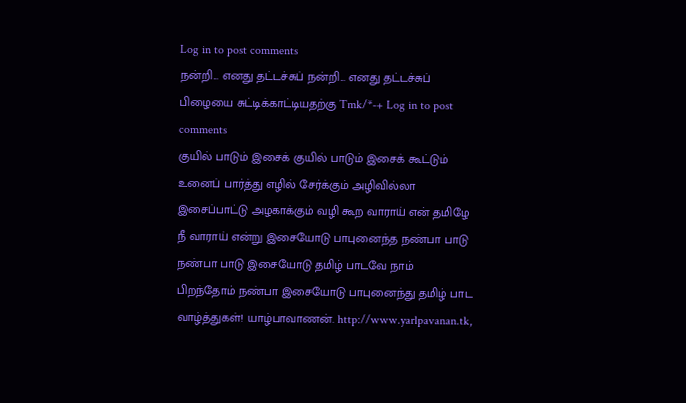Log in to post comments
நன்றி... எனது தட்டச்சுப் நன்றி... எனது தட்டச்சுப் பிழையை சுட்டிக்காட்டியதற்கு Tmk/*-+ Log in to post comments
குயில் பாடும் இசைக் குயில் பாடும் இசைக் கூட்டும் உனைப் பார்த்து எழில் சேர்க்கும் அழிவில்லா இசைப்பாட்டு அழகாக்கும் வழி கூற வாராய் என் தமிழே நீ வாராய் என்று இசையோடு பாபுனைந்த நண்பா பாடு நண்பா பாடு இசையோடு தமிழ் பாடவே நாம் பிறந்தோம் நண்பா இசையோடு பாபுனைந்து தமிழ் பாட வாழ்த்துகள்! யாழ்பாவாணன். http://www.yarlpavanan.tk,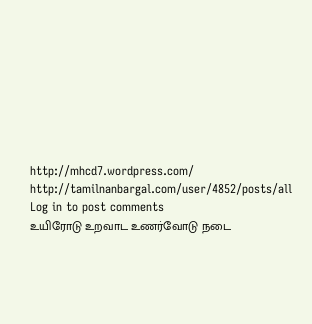http://mhcd7.wordpress.com/ http://tamilnanbargal.com/user/4852/posts/all Log in to post comments
உயிரோடு உறவாட உணர்வோடு நடை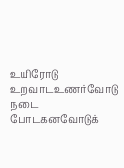உயிரோடு உறவாடஉணர்வோடு நடை போடகனவோடுக்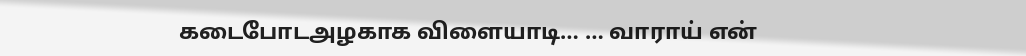கடைபோடஅழகாக விளையாடி… … வாராய் என்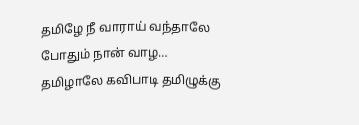தமிழே நீ வாராய் வந்தாலே போதும் நான் வாழ… தமிழாலே கவிபாடி தமிழுக்கு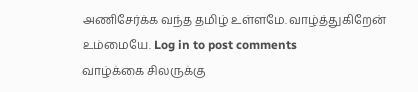அணிசேர்க்க வந்த தமிழ் உள்ளமே. வாழ்த்துகிறேன் உம்மையே. Log in to post comments
வாழ்க்கை சிலருக்கு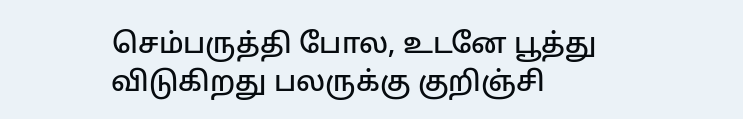செம்பருத்தி போல, உடனே பூத்து விடுகிறது பலருக்கு குறிஞ்சி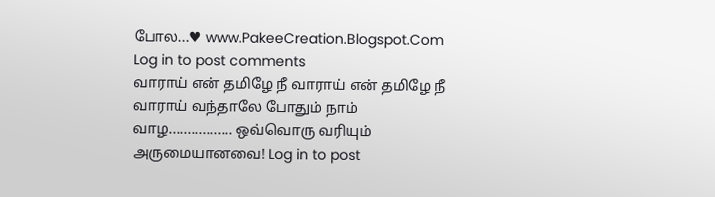போல...♥ www.PakeeCreation.Blogspot.Com Log in to post comments
வாராய் என் தமிழே நீ வாராய் என் தமிழே நீ வாராய் வந்தாலே போதும் நாம் வாழ................. ஒவ்வொரு வரியும் அருமையானவை! Log in to post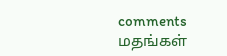comments
மதங்கள்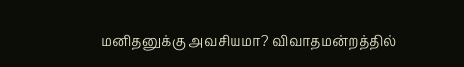மனிதனுக்கு அவசியமா? விவாதமன்றத்தில்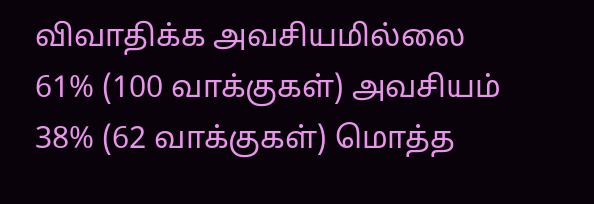விவாதிக்க அவசியமில்லை 61% (100 வாக்குகள்) அவசியம் 38% (62 வாக்குகள்) மொத்த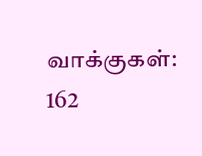வாக்குகள்: 162